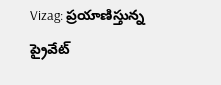Vizag: ప్రయాణిస్తున్న ప్రైవేట్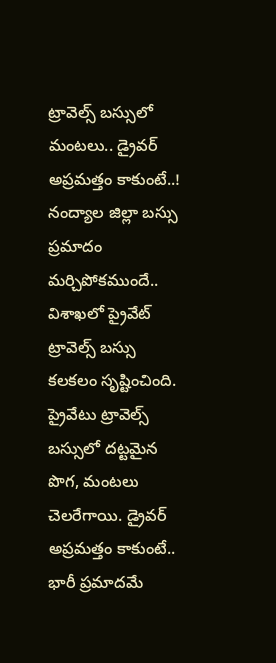ట్రావెల్స్ బస్సులో మంటలు.. డ్రైవర్ అప్రమత్తం కాకుంటే..!
నంద్యాల జిల్లా బస్సు ప్రమాదం మర్చిపోకముందే.. విశాఖలో ప్రైవేట్ ట్రావెల్స్ బస్సు కలకలం సృష్టించింది. ప్రైవేటు ట్రావెల్స్ బస్సులో దట్టమైన పొగ, మంటలు చెలరేగాయి. డ్రైవర్ అప్రమత్తం కాకుంటే.. భారీ ప్రమాదమే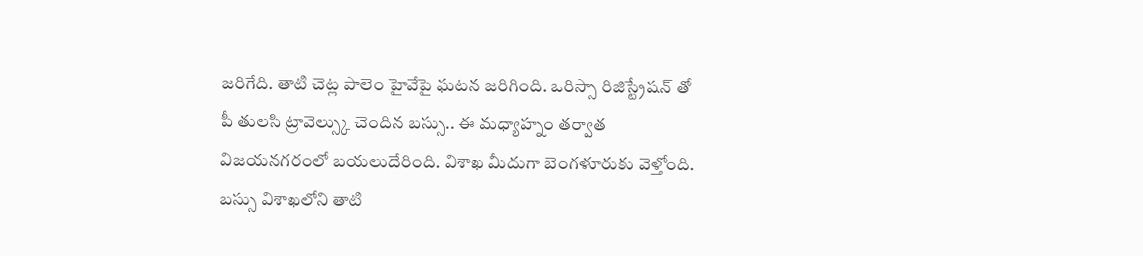జరిగేది. తాటి చెట్ల పాలెం హైవేపై ఘటన జరిగింది. ఒరిస్సా రిజిస్ట్రేషన్ తో పీ తులసి ట్రావెల్స్కు చెందిన బస్సు.. ఈ మధ్యాహ్నం తర్వాత విజయనగరంలో బయలుదేరింది. విశాఖ మీదుగా బెంగళూరుకు వెళ్తోంది. బస్సు విశాఖలోని తాటి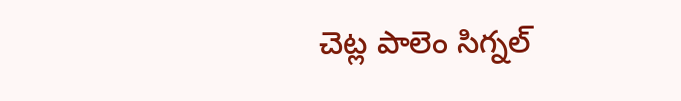చెట్ల పాలెం సిగ్నల్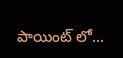పాయింట్ లో…